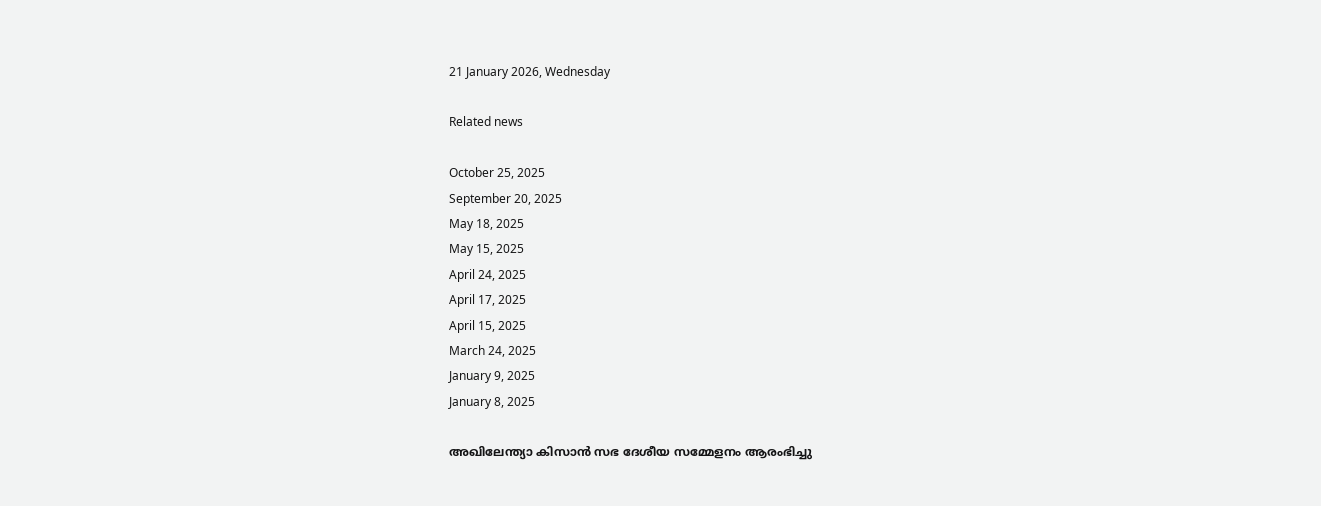21 January 2026, Wednesday

Related news

October 25, 2025
September 20, 2025
May 18, 2025
May 15, 2025
April 24, 2025
April 17, 2025
April 15, 2025
March 24, 2025
January 9, 2025
January 8, 2025

അഖിലേന്ത്യാ കിസാൻ സഭ ദേശീയ സമ്മേളനം ആരംഭിച്ചു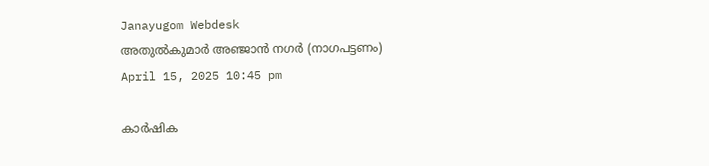Janayugom Webdesk
അതുൽകുമാർ അഞ്ജാൻ നഗർ (നാഗപട്ടണം)
April 15, 2025 10:45 pm

കാർഷിക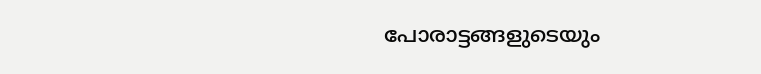പോരാട്ടങ്ങളുടെയും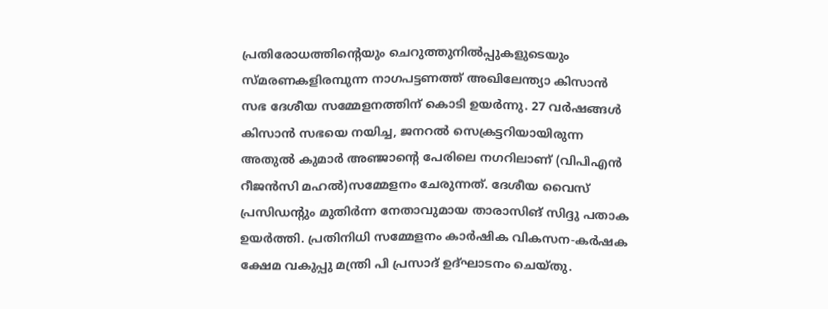പ്രതിരോധത്തിന്റെയും ചെറുത്തുനിൽപ്പുകളുടെയും സ്മരണകളിരമ്പുന്ന നാഗപട്ടണത്ത് അഖിലേന്ത്യാ കിസാൻ സഭ ദേശീയ സമ്മേളനത്തിന് കൊടി ഉയർന്നു. 27 വർഷങ്ങള്‍ കിസാൻ സഭയെ നയിച്ച, ജനറൽ സെക്രട്ടറിയായിരുന്ന അതുൽ കുമാർ അഞ്ജാന്റെ പേരിലെ നഗറിലാണ് (വിപിഎൻ റീജൻസി മഹൽ)സമ്മേളനം ചേരുന്നത്. ദേശീയ വൈസ് പ്രസിഡന്റും മുതിർന്ന നേതാവുമായ താരാസിങ് സിദ്ദു പതാക ഉയർത്തി. പ്രതിനിധി സമ്മേളനം കാർഷിക വികസന-കർഷക ക്ഷേമ വകുപ്പു മന്ത്രി പി പ്രസാദ് ഉദ്ഘാടനം ചെയ്തു.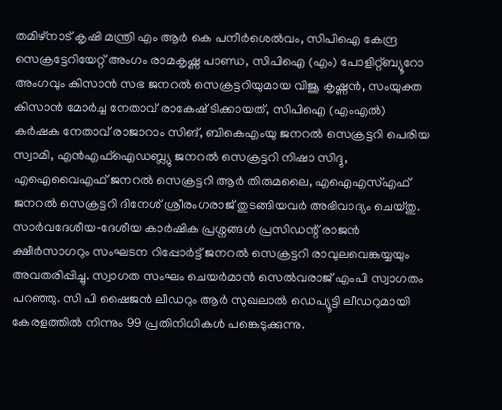തമിഴ്‌നാട് കൃഷി മന്ത്രി എം ആർ കെ പനീർശെൽവം, സിപിഐ കേന്ദ്ര സെക്രട്ടേറിയേറ്റ് അംഗം രാമകൃഷ്ണ പാണ്ഡ, സിപിഐ (എം) പോളിറ്റ്ബ്യൂറോ അംഗവും കിസാൻ സഭ ജനറൽ സെക്രട്ടറിയുമായ വിജൂ കൃഷ്ണൻ, സംയുക്ത കിസാൻ മോർച്ച നേതാവ് രാകേഷ് ടിക്കായത്, സിപിഐ (എംഎൽ) കർഷക നേതാവ് രാജാറാം സിങ്, ബികെഎംയു ജനറൽ സെക്രട്ടറി പെരിയ സ്വാമി, എൻഎഫ്ഐഡബ്ല്യു ജനറൽ സെക്രട്ടറി നിഷാ സിദ്ദു, എഐവൈഎഫ് ജനറൽ സെക്രട്ടറി ആർ തിരുമലൈ, എഐഎസ്എഫ് ജനറൽ സെക്രട്ടറി ദിനേശ് ശ്രീരംഗരാജ് തുടങ്ങിയവർ അഭിവാദ്യം ചെയ്തു. സാർവദേശീയ‑ദേശീയ കാർഷിക പ്രശ്നങ്ങൾ പ്രസിഡന്റ് രാജൻ ക്ഷീർസാഗറും സംഘടന റിപ്പോർട്ട് ജനറൽ സെക്രട്ടറി രാവുലവെങ്കയ്യയും അവതരിപ്പിച്ചു. സ്വാഗത സംഘം ചെയർമാൻ സെൽവരാജ് എംപി സ്വാഗതം പറഞ്ഞു. സി പി ഷൈജന്‍ ലീഡറും ആർ സുഖലാല്‍ ഡെപ്യൂട്ടി ലീഡറുമായി കേരളത്തിൽ നിന്നും 99 പ്രതിനിധികൾ പങ്കെടുക്കുന്നു.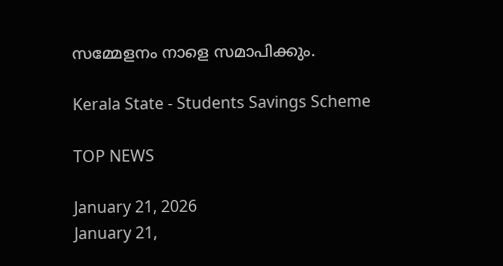സമ്മേളനം നാളെ സമാപിക്കും.

Kerala State - Students Savings Scheme

TOP NEWS

January 21, 2026
January 21,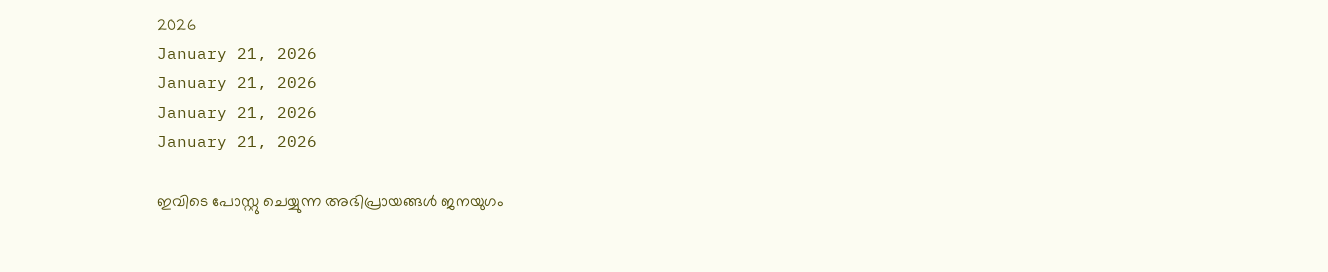2026
January 21, 2026
January 21, 2026
January 21, 2026
January 21, 2026

ഇവിടെ പോസ്റ്റു ചെയ്യുന്ന അഭിപ്രായങ്ങള്‍ ജനയുഗം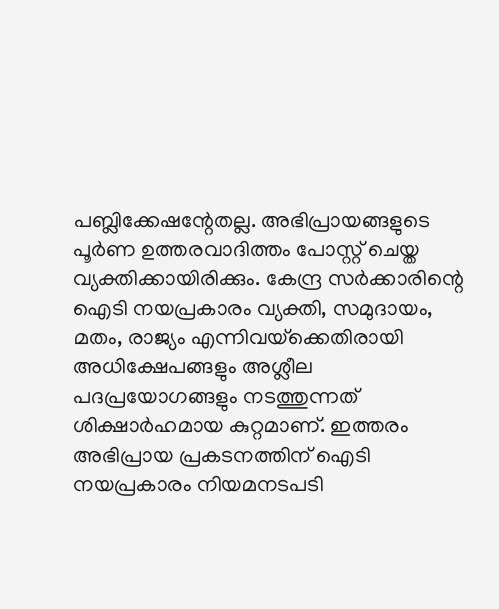പബ്ലിക്കേഷന്റേതല്ല. അഭിപ്രായങ്ങളുടെ പൂര്‍ണ ഉത്തരവാദിത്തം പോസ്റ്റ് ചെയ്ത വ്യക്തിക്കായിരിക്കും. കേന്ദ്ര സര്‍ക്കാരിന്റെ ഐടി നയപ്രകാരം വ്യക്തി, സമുദായം, മതം, രാജ്യം എന്നിവയ്‌ക്കെതിരായി അധിക്ഷേപങ്ങളും അശ്ലീല പദപ്രയോഗങ്ങളും നടത്തുന്നത് ശിക്ഷാര്‍ഹമായ കുറ്റമാണ്. ഇത്തരം അഭിപ്രായ പ്രകടനത്തിന് ഐടി നയപ്രകാരം നിയമനടപടി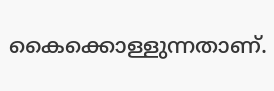കൈക്കൊള്ളുന്നതാണ്.